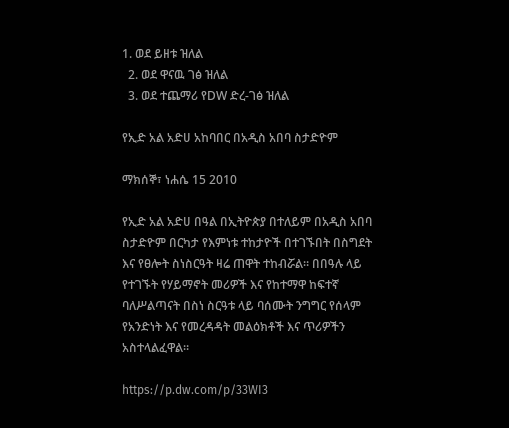1. ወደ ይዘቱ ዝለል
  2. ወደ ዋናዉ ገፅ ዝለል
  3. ወደ ተጨማሪ የDW ድረ-ገፅ ዝለል

የኢድ አል አድሀ አከባበር በአዲስ አበባ ስታድዮም

ማክሰኞ፣ ነሐሴ 15 2010

የኢድ አል አድሀ በዓል በኢትዮጵያ በተለይም በአዲስ አበባ ስታድዮም በርካታ የእምነቱ ተከታዮች በተገኙበት በስግደት እና የፀሎት ስነስርዓት ዛሬ ጠዋት ተከብሯል። በበዓሉ ላይ የተገኙት የሃይማኖት መሪዎች እና የከተማዋ ከፍተኛ ባለሥልጣናት በስነ ስርዓቱ ላይ ባሰሙት ንግግር የሰላም የአንድነት እና የመረዳዳት መልዕክቶች እና ጥሪዎችን አስተላልፈዋል።

https://p.dw.com/p/33WI3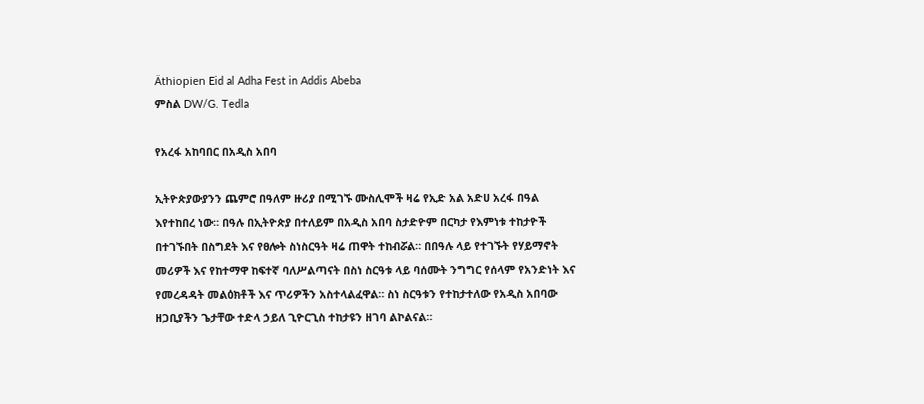Äthiopien Eid al Adha Fest in Addis Abeba
ምስል DW/G. Tedla

የአረፋ አከባበር በአዲስ አበባ

ኢትዮጵያውያንን ጨምሮ በዓለም ዙሪያ በሚገኙ ሙስሊሞች ዛሬ የኢድ አል አድሀ አረፋ በዓል እየተከበረ ነው። በዓሉ በኢትዮጵያ በተለይም በአዲስ አበባ ስታድዮም በርካታ የእምነቱ ተከታዮች በተገኙበት በስግደት እና የፀሎት ስነስርዓት ዛሬ ጠዋት ተከብሯል። በበዓሉ ላይ የተገኙት የሃይማኖት መሪዎች እና የከተማዋ ከፍተኛ ባለሥልጣናት በስነ ስርዓቱ ላይ ባሰሙት ንግግር የሰላም የአንድነት እና የመረዳዳት መልዕክቶች እና ጥሪዎችን አስተላልፈዋል። ስነ ስርዓቱን የተከታተለው የአዲስ አበባው ዘጋቢያችን ጌታቸው ተድላ ኃይለ ጊዮርጊስ ተከታዩን ዘገባ ልኮልናል።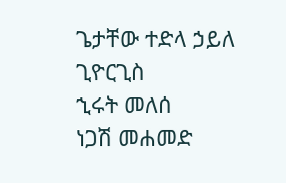ጌታቸው ተድላ ኃይለ ጊዮርጊስ
ኂሩት መለሰ
ነጋሽ መሐመድ